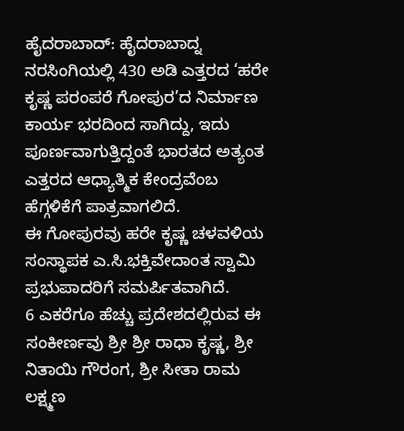ಹೈದರಾಬಾದ್: ಹೈದರಾಬಾದ್ನ ನರಸಿಂಗಿಯಲ್ಲಿ 430 ಅಡಿ ಎತ್ತರದ ‘ಹರೇ ಕೃಷ್ಣ ಪರಂಪರೆ ಗೋಪುರ’ದ ನಿರ್ಮಾಣ ಕಾರ್ಯ ಭರದಿಂದ ಸಾಗಿದ್ದು, ಇದು ಪೂರ್ಣವಾಗುತ್ತಿದ್ದಂತೆ ಭಾರತದ ಅತ್ಯಂತ ಎತ್ತರದ ಆಧ್ಯಾತ್ಮಿಕ ಕೇಂದ್ರವೆಂಬ ಹೆಗ್ಗಳಿಕೆಗೆ ಪಾತ್ರವಾಗಲಿದೆ.
ಈ ಗೋಪುರವು ಹರೇ ಕೃಷ್ಣ ಚಳವಳಿಯ ಸಂಸ್ಥಾಪಕ ಎ.ಸಿ.ಭಕ್ತಿವೇದಾಂತ ಸ್ವಾಮಿ ಪ್ರಭುಪಾದರಿಗೆ ಸಮರ್ಪಿತವಾಗಿದೆ.
6 ಎಕರೆಗೂ ಹೆಚ್ಚು ಪ್ರದೇಶದಲ್ಲಿರುವ ಈ ಸಂಕೀರ್ಣವು ಶ್ರೀ ಶ್ರೀ ರಾಧಾ ಕೃಷ್ಣ, ಶ್ರೀ ನಿತಾಯಿ ಗೌರಂಗ, ಶ್ರೀ ಸೀತಾ ರಾಮ ಲಕ್ಷ್ಮಣ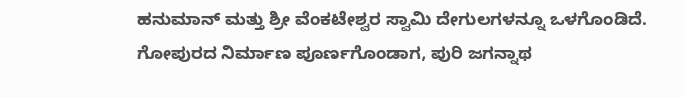ಹನುಮಾನ್ ಮತ್ತು ಶ್ರೀ ವೆಂಕಟೇಶ್ವರ ಸ್ವಾಮಿ ದೇಗುಲಗಳನ್ನೂ ಒಳಗೊಂಡಿದೆ.
ಗೋಪುರದ ನಿರ್ಮಾಣ ಪೂರ್ಣಗೊಂಡಾಗ, ಪುರಿ ಜಗನ್ನಾಥ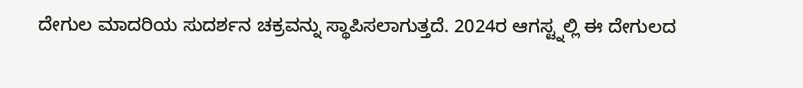ದೇಗುಲ ಮಾದರಿಯ ಸುದರ್ಶನ ಚಕ್ರವನ್ನು ಸ್ಥಾಪಿಸಲಾಗುತ್ತದೆ. 2024ರ ಆಗಸ್ಟ್ನಲ್ಲಿ ಈ ದೇಗುಲದ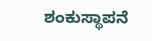ಶಂಕುಸ್ಥಾಪನೆ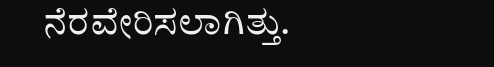ನೆರವೇರಿಸಲಾಗಿತ್ತು.